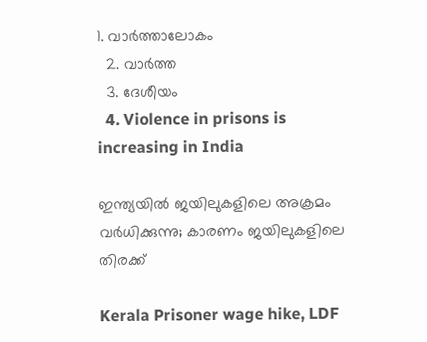1. വാര്‍ത്താലോകം
  2. വാര്‍ത്ത
  3. ദേശീയം
  4. Violence in prisons is increasing in India

ഇന്ത്യയില്‍ ജയിലുകളിലെ അക്രമം വര്‍ധിക്കുന്നു; കാരണം ജയിലുകളിലെ തിരക്ക്

Kerala Prisoner wage hike, LDF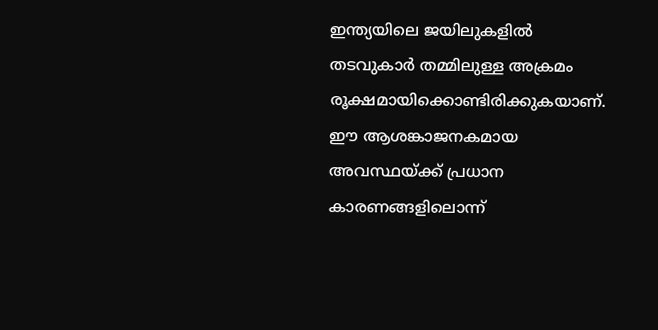ഇന്ത്യയിലെ ജയിലുകളില്‍ തടവുകാര്‍ തമ്മിലുള്ള അക്രമം രൂക്ഷമായിക്കൊണ്ടിരിക്കുകയാണ്. ഈ ആശങ്കാജനകമായ അവസ്ഥയ്ക്ക് പ്രധാന കാരണങ്ങളിലൊന്ന്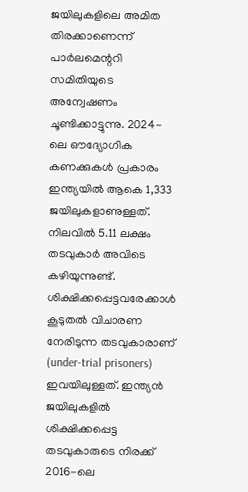ജയിലുകളിലെ അമിത തിരക്കാണെന്ന് പാര്‍ലമെന്ററി സമിതിയുടെ അന്വേഷണം ചൂണ്ടിക്കാട്ടുന്നു. 2024-ലെ ഔദ്യോഗിക കണക്കുകള്‍ പ്രകാരം ഇന്ത്യയില്‍ ആകെ 1,333 ജയിലുകളാണുള്ളത്. നിലവില്‍ 5.11 ലക്ഷം തടവുകാര്‍ അവിടെ കഴിയുന്നുണ്ട്. ശിക്ഷിക്കപ്പെട്ടവരേക്കാള്‍ കൂടുതല്‍ വിചാരണ നേരിടുന്ന തടവുകാരാണ് (under-trial prisoners) ഇവയിലുള്ളത്. ഇന്ത്യന്‍ ജയിലുകളില്‍ ശിക്ഷിക്കപ്പെട്ട തടവുകാരുടെ നിരക്ക് 2016-ലെ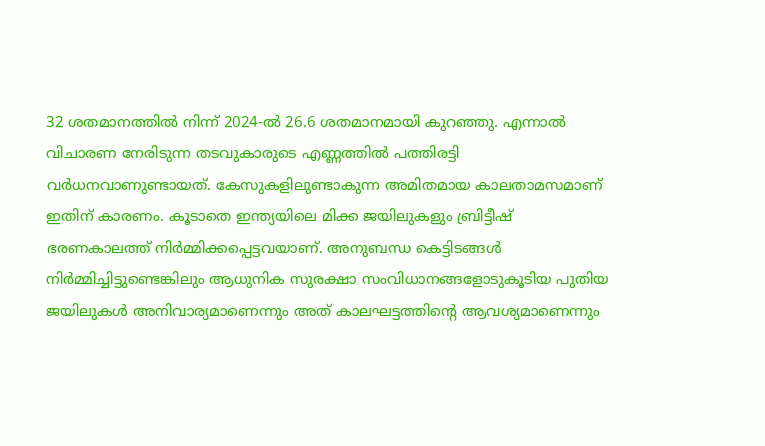32 ശതമാനത്തില്‍ നിന്ന് 2024-ല്‍ 26.6 ശതമാനമായി കുറഞ്ഞു. എന്നാല്‍ വിചാരണ നേരിടുന്ന തടവുകാരുടെ എണ്ണത്തില്‍ പത്തിരട്ടി വര്‍ധനവാണുണ്ടായത്. കേസുകളിലുണ്ടാകുന്ന അമിതമായ കാലതാമസമാണ് ഇതിന് കാരണം. കൂടാതെ ഇന്ത്യയിലെ മിക്ക ജയിലുകളും ബ്രിട്ടീഷ് ഭരണകാലത്ത് നിര്‍മ്മിക്കപ്പെട്ടവയാണ്. അനുബന്ധ കെട്ടിടങ്ങള്‍ നിര്‍മ്മിച്ചിട്ടുണ്ടെങ്കിലും ആധുനിക സുരക്ഷാ സംവിധാനങ്ങളോടുകൂടിയ പുതിയ ജയിലുകള്‍ അനിവാര്യമാണെന്നും അത് കാലഘട്ടത്തിന്റെ ആവശ്യമാണെന്നും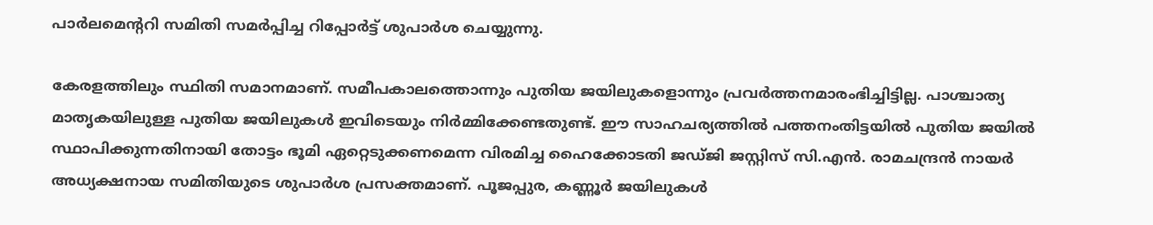പാര്‍ലമെന്ററി സമിതി സമര്‍പ്പിച്ച റിപ്പോര്‍ട്ട് ശുപാര്‍ശ ചെയ്യുന്നു.

കേരളത്തിലും സ്ഥിതി സമാനമാണ്. സമീപകാലത്തൊന്നും പുതിയ ജയിലുകളൊന്നും പ്രവര്‍ത്തനമാരംഭിച്ചിട്ടില്ല. പാശ്ചാത്യ മാതൃകയിലുള്ള പുതിയ ജയിലുകള്‍ ഇവിടെയും നിര്‍മ്മിക്കേണ്ടതുണ്ട്. ഈ സാഹചര്യത്തില്‍ പത്തനംതിട്ടയില്‍ പുതിയ ജയില്‍ സ്ഥാപിക്കുന്നതിനായി തോട്ടം ഭൂമി ഏറ്റെടുക്കണമെന്ന വിരമിച്ച ഹൈക്കോടതി ജഡ്ജി ജസ്റ്റിസ് സി.എന്‍. രാമചന്ദ്രന്‍ നായര്‍ അധ്യക്ഷനായ സമിതിയുടെ ശുപാര്‍ശ പ്രസക്തമാണ്. പൂജപ്പുര, കണ്ണൂര്‍ ജയിലുകള്‍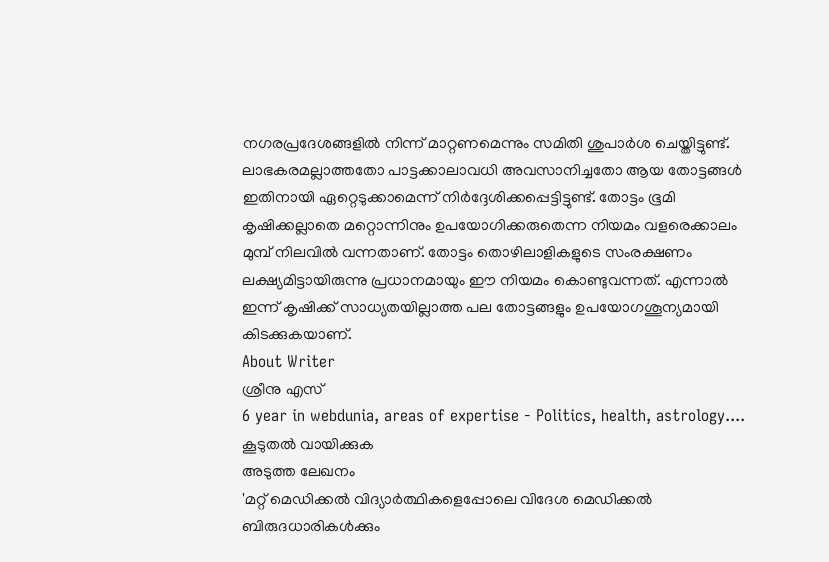നഗരപ്രദേശങ്ങളില്‍ നിന്ന് മാറ്റണമെന്നും സമിതി ശുപാര്‍ശ ചെയ്തിട്ടുണ്ട്. ലാഭകരമല്ലാത്തതോ പാട്ടക്കാലാവധി അവസാനിച്ചതോ ആയ തോട്ടങ്ങള്‍ ഇതിനായി ഏറ്റെടുക്കാമെന്ന് നിര്‍ദ്ദേശിക്കപ്പെട്ടിട്ടുണ്ട്. തോട്ടം ഭൂമി കൃഷിക്കല്ലാതെ മറ്റൊന്നിനും ഉപയോഗിക്കരുതെന്ന നിയമം വളരെക്കാലം മുമ്പ് നിലവില്‍ വന്നതാണ്. തോട്ടം തൊഴിലാളികളുടെ സംരക്ഷണം ലക്ഷ്യമിട്ടായിരുന്നു പ്രധാനമായും ഈ നിയമം കൊണ്ടുവന്നത്. എന്നാല്‍ ഇന്ന് കൃഷിക്ക് സാധ്യതയില്ലാത്ത പല തോട്ടങ്ങളും ഉപയോഗശൂന്യമായി കിടക്കുകയാണ്.
About Writer
ശ്രീനു എസ്
6 year in webdunia, areas of expertise - Politics, health, astrology.... കൂടുതല്‍ വായിക്കുക
അടുത്ത ലേഖനം
'മറ്റ് മെഡിക്കല്‍ വിദ്യാര്‍ത്ഥികളെപ്പോലെ വിദേശ മെഡിക്കല്‍ ബിരുദധാരികള്‍ക്കും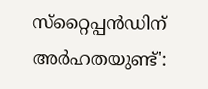സ്‌റ്റൈപ്പന്‍ഡിന് അര്‍ഹതയുണ്ട്':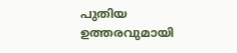പുതിയ ഉത്തരവുമായി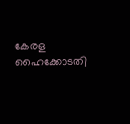കേരള ഹൈക്കോടതി